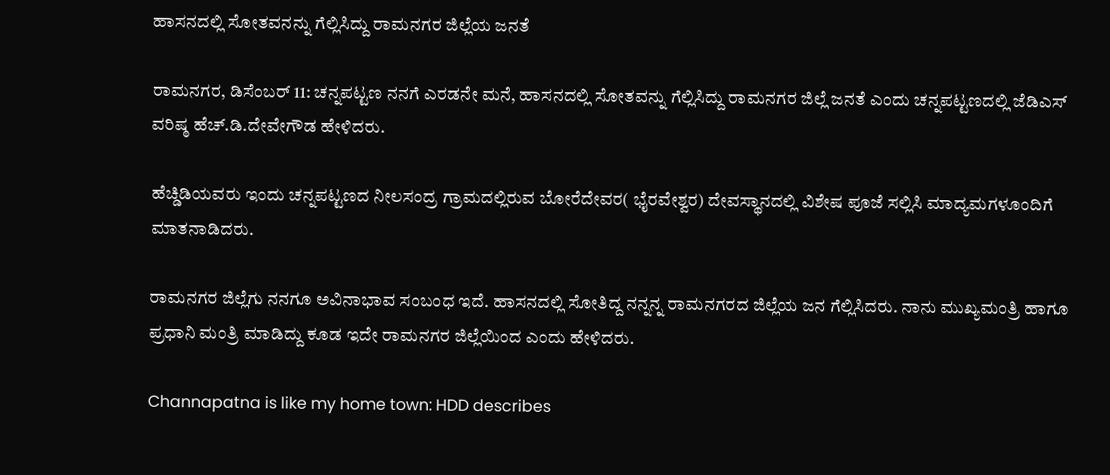ಹಾಸನದಲ್ಲಿ ಸೋತವನನ್ನು ಗೆಲ್ಲಿಸಿದ್ದು ರಾಮನಗರ ಜಿಲ್ಲೆಯ ಜನತೆ

ರಾಮನಗರ, ಡಿಸೆಂಬರ್ 11: ಚನ್ನಪಟ್ಟಣ ನನಗೆ ಎರಡನೇ ಮನೆ, ಹಾಸನದಲ್ಲಿ ಸೋತವನ್ನು ಗೆಲ್ಲಿಸಿದ್ದು ರಾಮನಗರ ಜಿಲ್ಲೆ ಜನತೆ ಎಂದು ಚನ್ನಪಟ್ಟಣದಲ್ಲಿ ಜೆಡಿಎಸ್ ವರಿಷ್ಠ ಹೆಚ್.ಡಿ.ದೇವೇಗೌಡ ಹೇಳಿದರು.

ಹೆಚ್ಡಿಡಿಯವರು ಇಂದು ಚನ್ನಪಟ್ಟಣದ ನೀಲಸಂದ್ರ ಗ್ರಾಮದಲ್ಲಿರುವ ಬೋರೆದೇವರ( ಭೈರವೇಶ್ವರ) ದೇವಸ್ಥಾನದಲ್ಲಿ ವಿಶೇಷ ಪೂಜೆ ಸಲ್ಲಿಸಿ ಮಾದ್ಯಮಗಳೂಂದಿಗೆ ಮಾತನಾಡಿದರು.

ರಾಮನಗರ ಜಿಲ್ಲೆಗು ನನಗೂ ಅವಿನಾಭಾವ ಸಂಬಂಧ ಇದೆ‌. ಹಾಸನದಲ್ಲಿ ಸೋತಿದ್ದ ನನ್ನನ್ನ ರಾಮನಗರದ ಜಿಲ್ಲೆಯ ಜನ ಗೆಲ್ಲಿಸಿದರು. ನಾನು ಮುಖ್ಯಮಂತ್ರಿ ಹಾಗೂ ಪ್ರಧಾನಿ ಮಂತ್ರಿ ಮಾಡಿದ್ದು ಕೂಡ ಇದೇ ರಾಮನಗರ ಜಿಲ್ಲೆಯಿಂದ ಎಂದು ಹೇಳಿದರು.

Channapatna is like my home town: HDD describes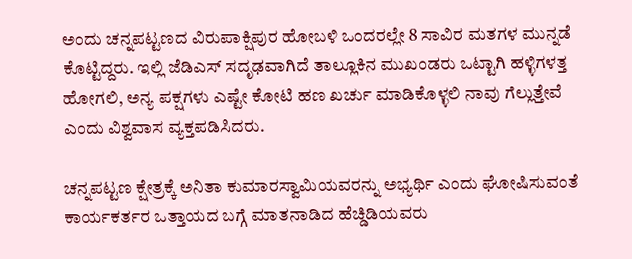ಅಂದು ಚನ್ನಪಟ್ಟಣದ ವಿರುಪಾಕ್ಷಿಪುರ ಹೋಬಳಿ ಒಂದರಲ್ಲೇ 8 ಸಾವಿರ ಮತಗಳ ಮುನ್ನಡೆ ಕೊಟ್ಟಿದ್ದರು. ಇಲ್ಲಿ ಜೆಡಿಎಸ್ ಸದೃಢವಾಗಿದೆ ತಾಲ್ಲೂಕಿನ ಮುಖಂಡರು ಒಟ್ಟಾಗಿ ಹಳ್ಳಿಗಳತ್ತ ಹೋಗಲಿ, ಅನ್ಯ ಪಕ್ಷಗಳು ಎಷ್ಟೇ ಕೋಟಿ ಹಣ ಖರ್ಚು ಮಾಡಿಕೊಳ್ಳಲಿ ನಾವು ಗೆಲ್ಲುತ್ತೇವೆ ಎಂದು ವಿಶ್ವವಾಸ ವ್ಯಕ್ತಪಡಿಸಿದರು.

ಚನ್ನಪಟ್ಟಣ ಕ್ಷೇತ್ರಕ್ಕೆ ಅನಿತಾ ಕುಮಾರಸ್ವಾಮಿಯವರನ್ನು ಅಭ್ಯರ್ಥಿ ಎಂದು ಘೋಷಿಸುವಂತೆ ಕಾರ್ಯಕರ್ತರ ಒತ್ತಾಯದ ಬಗ್ಗೆ ಮಾತನಾಡಿದ ಹೆಚ್ಡಿಡಿಯವರು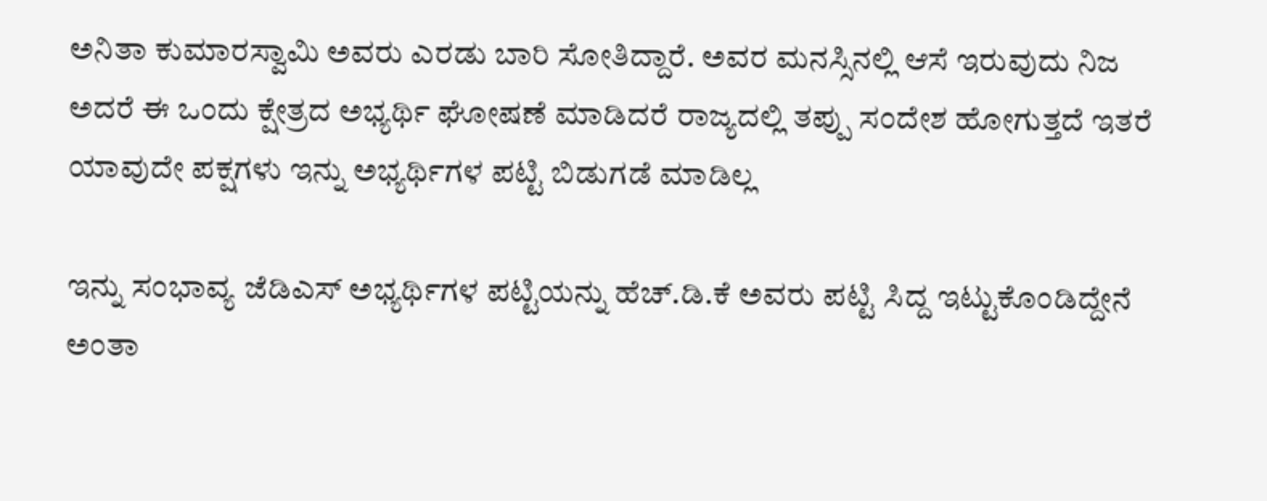ಅನಿತಾ ಕುಮಾರಸ್ವಾಮಿ ಅವರು ಎರಡು ಬಾರಿ ಸೋತಿದ್ದಾರೆ. ಅವರ ಮನಸ್ಸಿನಲ್ಲಿ ಆಸೆ ಇರುವುದು ನಿಜ ಅದರೆ ಈ ಒಂದು ಕ್ಷೇತ್ರದ ಅಭ್ಯರ್ಥಿ ಘೋಷಣೆ ಮಾಡಿದರೆ ರಾಜ್ಯದಲ್ಲಿ ತಪ್ಪು ಸಂದೇಶ ಹೋಗುತ್ತದೆ ಇತರೆ ಯಾವುದೇ ಪಕ್ಷಗಳು ಇನ್ನು ಅಭ್ಯರ್ಥಿಗಳ ಪಟ್ಟಿ ಬಿಡುಗಡೆ ಮಾಡಿಲ್ಲ

ಇನ್ನು ಸಂಭಾವ್ಯ ಜೆಡಿಎಸ್ ಅಭ್ಯರ್ಥಿಗಳ ಪಟ್ಟಿಯನ್ನು ಹೆಚ್.ಡಿ.ಕೆ ಅವರು ಪಟ್ಟಿ ಸಿದ್ದ ಇಟ್ಟುಕೊಂಡಿದ್ದೇನೆ ಅಂತಾ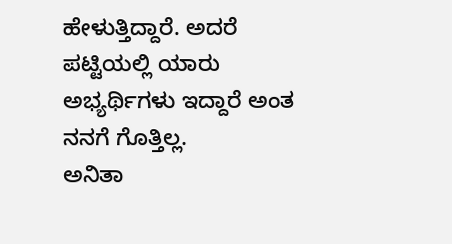ಹೇಳುತ್ತಿದ್ದಾರೆ. ಅದರೆ ಪಟ್ಟಿಯಲ್ಲಿ ಯಾರು ಅಭ್ಯರ್ಥಿಗಳು ಇದ್ದಾರೆ ಅಂತ ನನಗೆ ಗೊತ್ತಿಲ್ಲ.
ಅನಿತಾ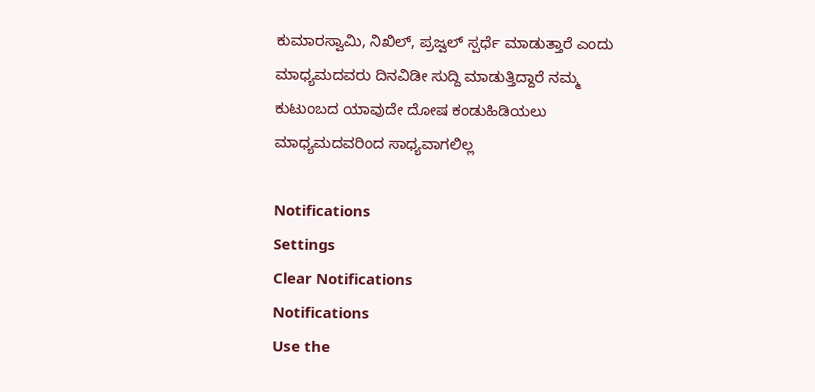ಕುಮಾರಸ್ವಾಮಿ, ನಿಖಿಲ್, ಪ್ರಜ್ವಲ್ ಸ್ಪರ್ಧೆ ಮಾಡುತ್ತಾರೆ ಎಂದು ಮಾಧ್ಯಮದವರು ದಿನವಿಡೀ ಸುದ್ದಿ ಮಾಡುತ್ತಿದ್ದಾರೆ ನಮ್ಮ ಕುಟುಂಬದ ಯಾವುದೇ ದೋಷ ಕಂಡುಹಿಡಿಯಲು ಮಾಧ್ಯಮದವರಿಂದ ಸಾಧ್ಯವಾಗಲಿಲ್ಲ

Notifications
Settings
Clear Notifications
Notifications
Use the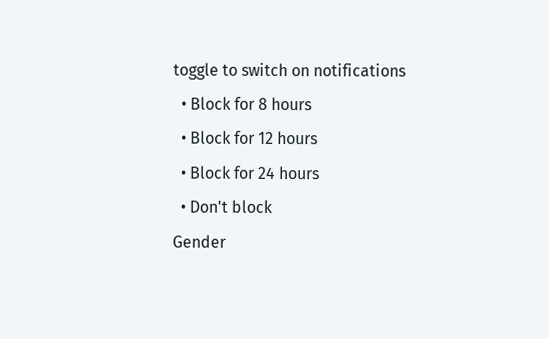toggle to switch on notifications
  • Block for 8 hours
  • Block for 12 hours
  • Block for 24 hours
  • Don't block
Gender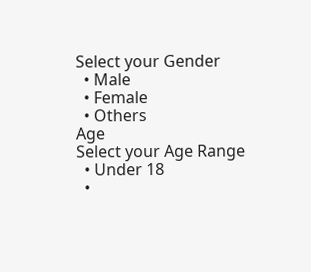Select your Gender
  • Male
  • Female
  • Others
Age
Select your Age Range
  • Under 18
  •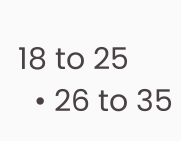18 to 25
  • 26 to 35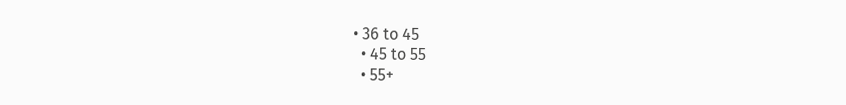• 36 to 45
  • 45 to 55
  • 55+